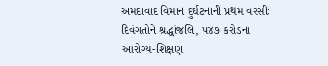અમદાવાદ વિમાન દુર્ઘટનાની પ્રથમ વરસીઃ દિવંગતોને શ્રદ્ધાંજલિ, ૫૪૭ કરોડના આરોગ્ય-શિક્ષણ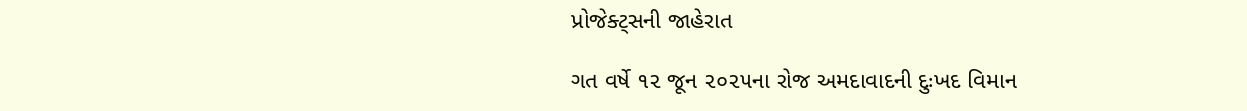પ્રોજેક્ટ્‌સની જાહેરાત

ગત વર્ષે ૧૨ જૂન ૨૦૨૫ના રોજ અમદાવાદની દુઃખદ વિમાન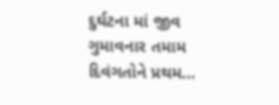દુર્ઘટના માં જીવ ગુમાવનાર તમામ દિવંગતોને પ્રથમ…